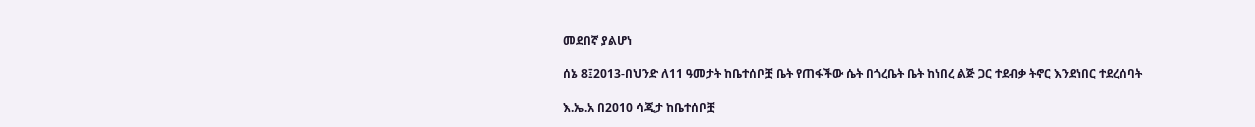መደበኛ ያልሆነ

ሰኔ 8፤2013-በህንድ ለ11 ዓመታት ከቤተሰቦቿ ቤት የጠፋችው ሴት በጎረቤት ቤት ከነበረ ልጅ ጋር ተደብቃ ትኖር እንደነበር ተደረሰባት

እ.ኤ.አ በ2010 ሳጂታ ከቤተሰቦቿ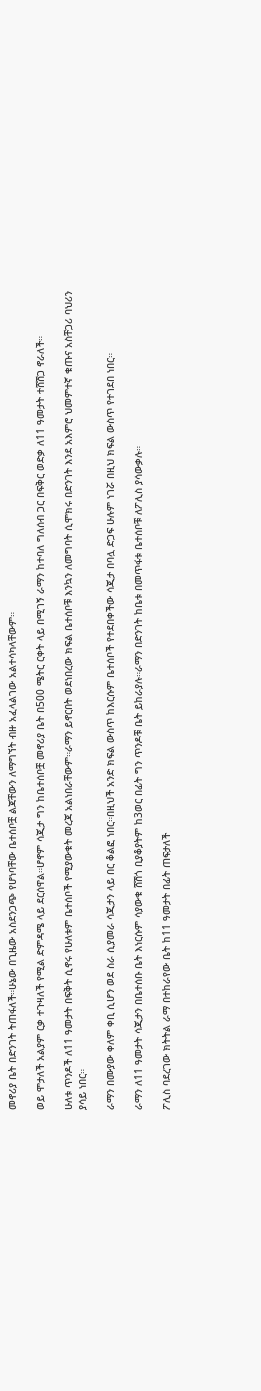መኖሪያ ቤት በድንገት ትጠፋለች።ሁኔው በጊዜው አስደንጋጭ የሆነባቸው ቤተሰቦቿ ልጃቸውን ለማግኘት ብዙ አፈላልገው አልተሳካላቸውም።

ወይ ሞታለች አልያም ርቃ ተጉዛለች የሚል ድምዳሜ ላይ ደርሰዋል።ሆኖም ሳጂታ ግን ከቤተሰቦቿ መኖሪያ ቤት በ500 ሜትር ርቀት ላይ በሚገኝ ራማን ከተባለ ግለሰብ ጋር በፍቅር ወድቃ ለ11 ዓመታት ተሸሽጋ ኖራለች።

ሁለቱ ጥንዶች ለ11 ዓመታት በፍቅት ሲኖሩ የሁለቱም ቤተሰቦች የሚያውቁት መረጃ አልነበራቸውም።ራማን ይኖርበት ወደነበረው ክፍል ቤተሰቦቹ እንኳን ለመግባት ሲሞክሩ በድንገት እንደ አእምሮ ህመምተኛ ቁጡና አስቸጋሪ ባህሪን ያሳይ ነበር።

ራማን በሙያው ቀለም ቀቢ ሲሆን ወደ ስራ ሲያመራ ሳጂታን ላይ በር ቆልፎ ነበር።በዚህች አንድ ክፍል ውስጥ ከእርሱም ቤተሰቦች የተደበቀችው ሳጂታ በባሏ ድጋፍ ሁሉም ነገሯ በዚህ ክፍል ውስጥ የተገደበ ነበር።

ራማን ለ11 ዓመታት ሳጂታን በቤተሰቡ ቤት እነርሱም ሳያውቁ ሸሽጎ ቢያቆያትም ከ3ወር በፊት ግን ጥንዶቹ ቤት ይከራያሉ።ራማን በድንገት ከቤቱ በመጥፋቱ ቤተሰቦቹ ለፖሊስ ያሳውቃሉ።

ፖሊስ ባደረገው ክትትል ራማ በተከራየው ቤት ከ11 ዓመታት በፊት ጠፍታለች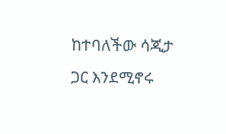ከተባለችው ሳጂታ ጋር እንደሚኖሩ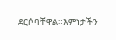ደርሶባቸዋል።እምነታችን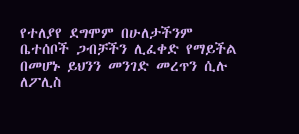የተለያየ ደግሞም በሁለታችንም ቤተሰቦች ጋብቻችን ሊፈቀድ የማይችል በመሆኑ ይህንን መንገድ መረጥን ሲሉ ለፖሊስ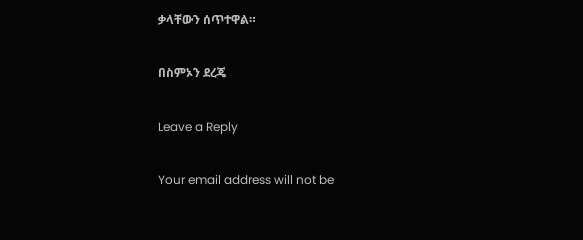ቃላቸውን ሰጥተዋል።

በስምኦን ደረጄ

Leave a Reply

Your email address will not be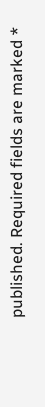published. Required fields are marked *